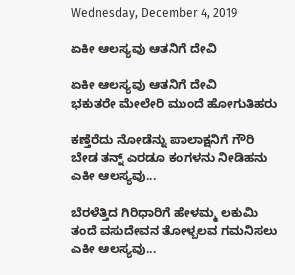Wednesday, December 4, 2019

ಏಕೀ ಆಲಸ್ಯವು ಆತನಿಗೆ ದೇವಿ

ಏಕೀ ಆಲಸ್ಯವು ಆತನಿಗೆ ದೇವಿ
ಭಕುತರೇ ಮೇಲೇರಿ ಮುಂದೆ ಹೋಗುತಿಹರು

ಕಣ್ತೆರೆದು ನೋಡೆನ್ನು ಪಾಲಾಕ್ಷನಿಗೆ ಗೌರಿ
ಬೇಡ ತನ್ನ್ ಎರಡೂ ಕಂಗಳನು ನೀಡಿಹನು
ಎಕೀ ಆಲಸ್ಯವು...

ಬೆರಳೆತ್ತಿದ ಗಿರಿಧಾರಿಗೆ ಹೇಳಮ್ಮ ಲಕುಮಿ
ತಂದೆ ವಸುದೇವನ ತೋಳ್ಬಲವ ಗಮನಿಸಲು
ಎಕೀ ಆಲಸ್ಯವು...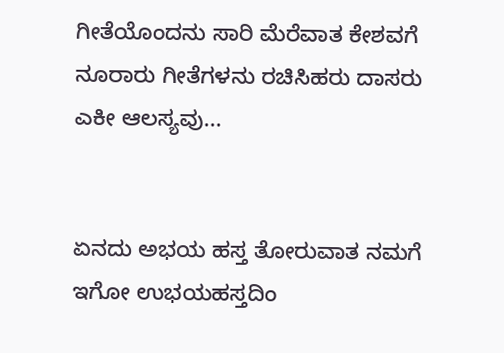ಗೀತೆಯೊಂದನು ಸಾರಿ ಮೆರೆವಾತ ಕೇಶವಗೆ
ನೂರಾರು ಗೀತೆಗಳನು ರಚಿಸಿಹರು ದಾಸರು
ಎಕೀ ಆಲಸ್ಯವು...


ಏನದು ಅಭಯ ಹಸ್ತ ತೋರುವಾತ ನಮಗೆ
ಇಗೋ ಉಭಯಹಸ್ತದಿಂ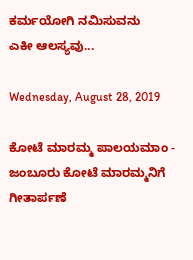ಕರ್ಮಯೋಗಿ ನಮಿಸುವನು
ಎಕೀ ಆಲಸ್ಯವು...

Wednesday, August 28, 2019

ಕೋಟೆ ಮಾರಮ್ಮ ಪಾಲಯಮಾಂ - ಜಂಬೂರು ಕೋಟೆ ಮಾರಮ್ಮನಿಗೆ ಗೀತಾರ್ಪಣೆ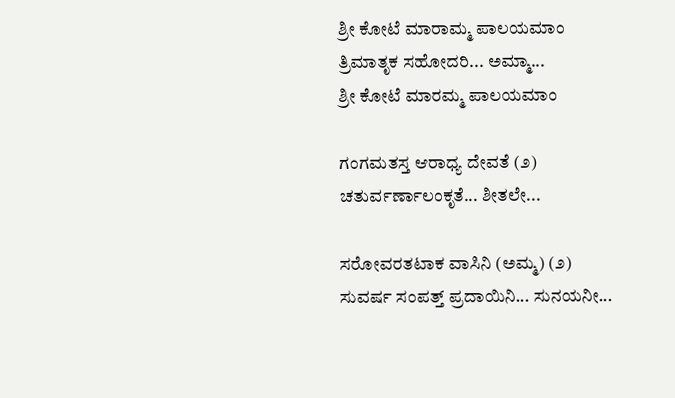ಶ್ರೀ ಕೋಟೆ ಮಾರಾಮ್ಮ ಪಾಲಯಮಾಂ
ತ್ರಿಮಾತೃಕ ಸಹೋದರಿ... ಅಮ್ಮಾ...
ಶ್ರೀ ಕೋಟೆ ಮಾರಮ್ಮ ಪಾಲಯಮಾಂ

ಗಂಗಮತಸ್ತ ಆರಾಧ್ಯ ದೇವತೆ (೨)
ಚತುರ್ವರ್ಣಾಲಂಕೃತೆ... ಶೀತಲೇ...

ಸರೋವರತಟಾಕ ವಾಸಿನಿ (ಅಮ್ಮ) (೨)
ಸುವರ್ಷ ಸಂಪತ್ತ್ ಪ್ರದಾಯಿನಿ... ಸುನಯನೀ...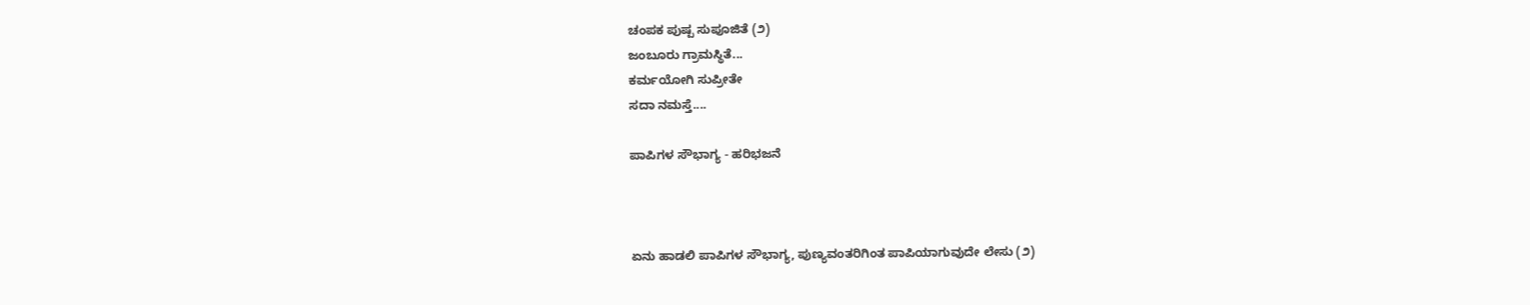ಚಂಪಕ ಪುಷ್ಪ ಸುಪೂಜಿತೆ (೨)
ಜಂಬೂರು ಗ್ರಾಮಸ್ಥಿತೆ...
ಕರ್ಮಯೋಗಿ ಸುಪ್ರೀತೇ
ಸದಾ ನಮಸ್ತೆ....

ಪಾಪಿಗಳ ಸೌಭಾಗ್ಯ - ಹರಿಭಜನೆ



ಏನು ಹಾಡಲಿ ಪಾಪಿಗಳ ಸೌಭಾಗ್ಯ, ಪುಣ್ಯವಂತರಿಗಿಂತ ಪಾಪಿಯಾಗುವುದೇ ಲೇಸು (೨)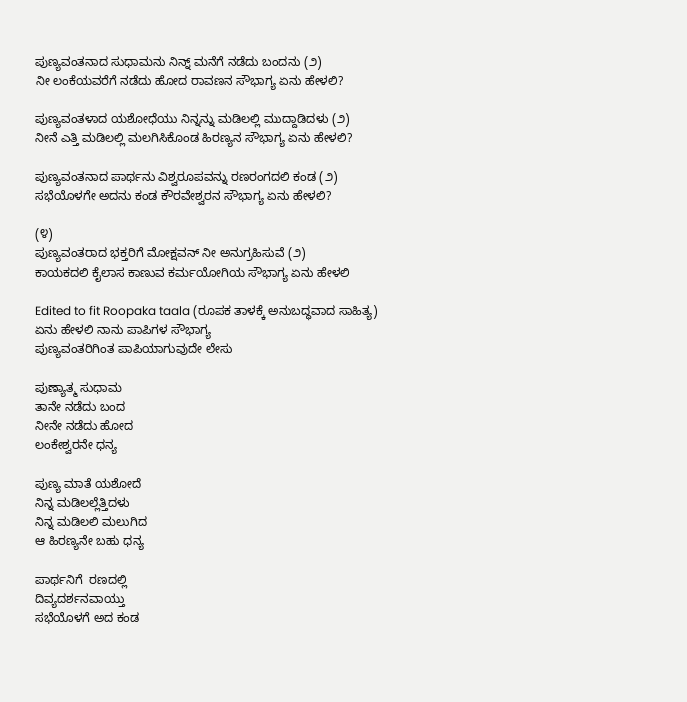ಪುಣ್ಯವಂತನಾದ ಸುಧಾಮನು ನಿನ್ನ್ ಮನೆಗೆ ನಡೆದು ಬಂದನು (೨)
ನೀ ಲಂಕೆಯವರೆಗೆ ನಡೆದು ಹೋದ ರಾವಣನ ಸೌಭಾಗ್ಯ ಏನು ಹೇಳಲಿ?

ಪುಣ್ಯವಂತಳಾದ ಯಶೋಧೆಯು ನಿನ್ನನ್ನು ಮಡಿಲಲ್ಲಿ ಮುದ್ದಾಡಿದಳು (೨)
ನೀನೆ ಎತ್ತಿ ಮಡಿಲಲ್ಲಿ ಮಲಗಿಸಿಕೊಂಡ ಹಿರಣ್ಯನ ಸೌಭಾಗ್ಯ ಏನು ಹೇಳಲಿ?

ಪುಣ್ಯವಂತನಾದ ಪಾರ್ಥನು ವಿಶ್ವರೂಪವನ್ನು ರಣರಂಗದಲಿ ಕಂಡ (೨)
ಸಭೆಯೊಳಗೇ ಅದನು ಕಂಡ ಕೌರವೇಶ್ವರನ ಸೌಭಾಗ್ಯ ಏನು ಹೇಳಲಿ?

(೪)
ಪುಣ್ಯವಂತರಾದ ಭಕ್ತರಿಗೆ ಮೋಕ್ಷವನ್ ನೀ ಅನುಗ್ರಹಿಸುವೆ (೨)
ಕಾಯಕದಲಿ ಕೈಲಾಸ ಕಾಣುವ ಕರ್ಮಯೋಗಿಯ ಸೌಭಾಗ್ಯ ಏನು ಹೇಳಲಿ

Edited to fit Roopaka taala (ರೂಪಕ ತಾಳಕ್ಕೆ ಅನುಬದ್ಧವಾದ ಸಾಹಿತ್ಯ)
ಏನು ಹೇಳಲಿ ನಾನು ಪಾಪಿಗಳ ಸೌಭಾಗ್ಯ
ಪುಣ್ಯವಂತರಿಗಿಂತ ಪಾಪಿಯಾಗುವುದೇ ಲೇಸು

ಪುಣ್ಯಾತ್ಮ ಸುಧಾಮ
ತಾನೇ ನಡೆದು ಬಂದ
ನೀನೇ ನಡೆದು ಹೋದ
ಲಂಕೇಶ್ವರನೇ ಧನ್ಯ

ಪುಣ್ಯ ಮಾತೆ ಯಶೋದೆ
ನಿನ್ನ ಮಡಿಲಲ್ಲೆತ್ತಿದಳು
ನಿನ್ನ ಮಡಿಲಲಿ ಮಲುಗಿದ
ಆ ಹಿರಣ್ಯನೇ ಬಹು ಧನ್ಯ

ಪಾರ್ಥನಿಗೆ  ರಣದಲ್ಲಿ
ದಿವ್ಯದರ್ಶನವಾಯ್ತು
ಸಭೆಯೊಳಗೆ ಅದ ಕಂಡ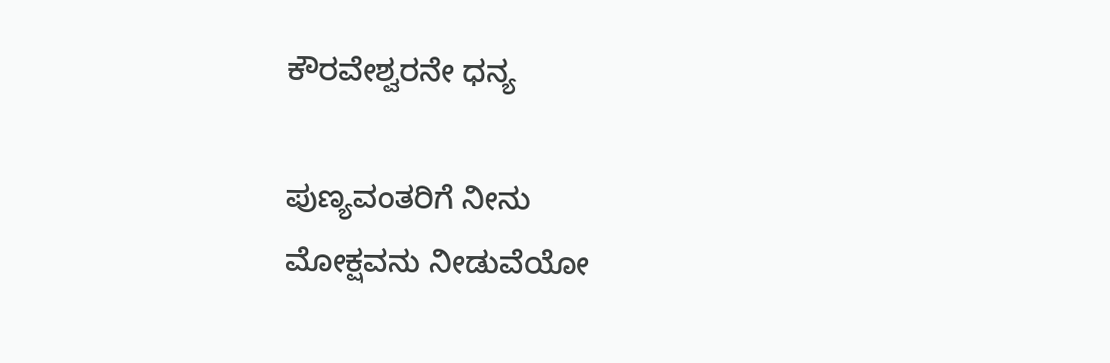ಕೌರವೇಶ್ವರನೇ ಧನ್ಯ

ಪುಣ್ಯವಂತರಿಗೆ ನೀನು
ಮೋಕ್ಷವನು ನೀಡುವೆಯೋ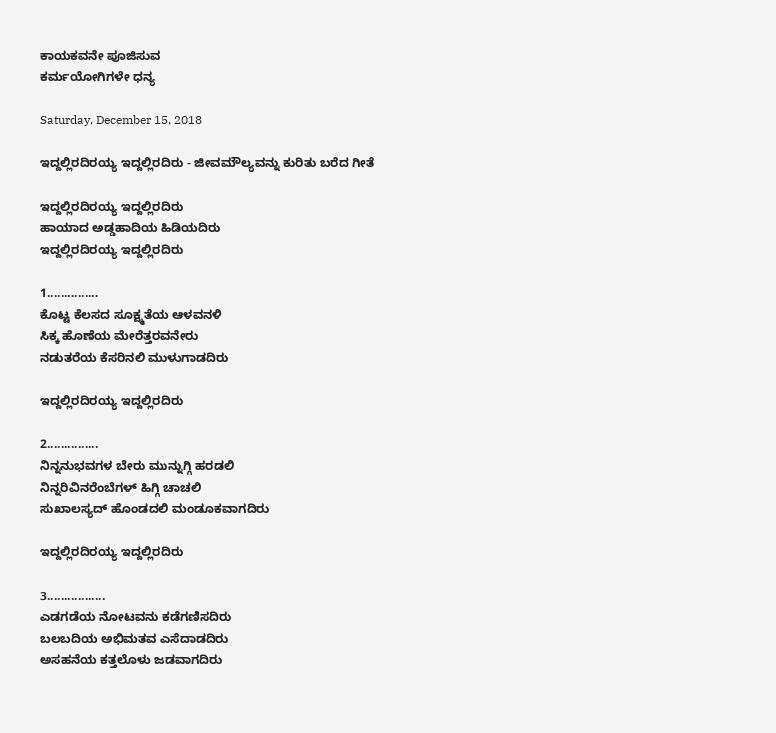ಕಾಯಕವನೇ ಪೂಜಿಸುವ
ಕರ್ಮಯೋಗಿಗಳೇ ಧನ್ಯ

Saturday, December 15, 2018

ಇದ್ದಲ್ಲಿರದಿರಯ್ಯ ಇದ್ದಲ್ಲಿರದಿರು - ಜೀವಮೌಲ್ಯವನ್ನು ಕುರಿತು ಬರೆದ ಗೀತೆ

ಇದ್ದಲ್ಲಿರದಿರಯ್ಯ ಇದ್ದಲ್ಲಿರದಿರು
ಹಾಯಾದ ಅಡ್ಡಹಾದಿಯ ಹಿಡಿಯದಿರು
ಇದ್ದಲ್ಲಿರದಿರಯ್ಯ ಇದ್ದಲ್ಲಿರದಿರು

1...............
ಕೊಟ್ಟ ಕೆಲಸದ ಸೂಕ್ಷ್ಮತೆಯ ಆಳವನಳಿ
ಸಿಕ್ಕ ಹೊಣೆಯ ಮೇರೆತ್ತರವನೇರು
ನಡುತರೆಯ ಕೆಸರಿನಲಿ ಮುಳುಗಾಡದಿರು

ಇದ್ದಲ್ಲಿರದಿರಯ್ಯ ಇದ್ದಲ್ಲಿರದಿರು

2...............
ನಿನ್ನನುಭವಗಳ ಬೇರು ಮುನ್ನುಗ್ಗಿ ಹರಡಲಿ
ನಿನ್ನರಿವಿನರೆಂಬೆಗಳ್ ಹಿಗ್ಗಿ ಚಾಚಲಿ
ಸುಖಾಲಸ್ಯದ್ ಹೊಂಡದಲಿ ಮಂಡೂಕವಾಗದಿರು

ಇದ್ದಲ್ಲಿರದಿರಯ್ಯ ಇದ್ದಲ್ಲಿರದಿರು

3.................
ಎಡಗಡೆಯ ನೋಟವನು ಕಡೆಗಣಿಸದಿರು
ಬಲಬದಿಯ ಅಭಿಮತವ ಎಸೆದಾಡದಿರು
ಅಸಹನೆಯ ಕತ್ತಲೊಳು ಜಡವಾಗದಿರು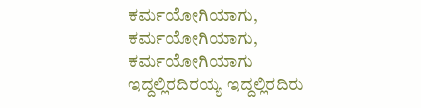ಕರ್ಮಯೋಗಿಯಾಗು, ಕರ್ಮಯೋಗಿಯಾಗು, ಕರ್ಮಯೋಗಿಯಾಗು
ಇದ್ದಲ್ಲಿರದಿರಯ್ಯ ಇದ್ದಲ್ಲಿರದಿರು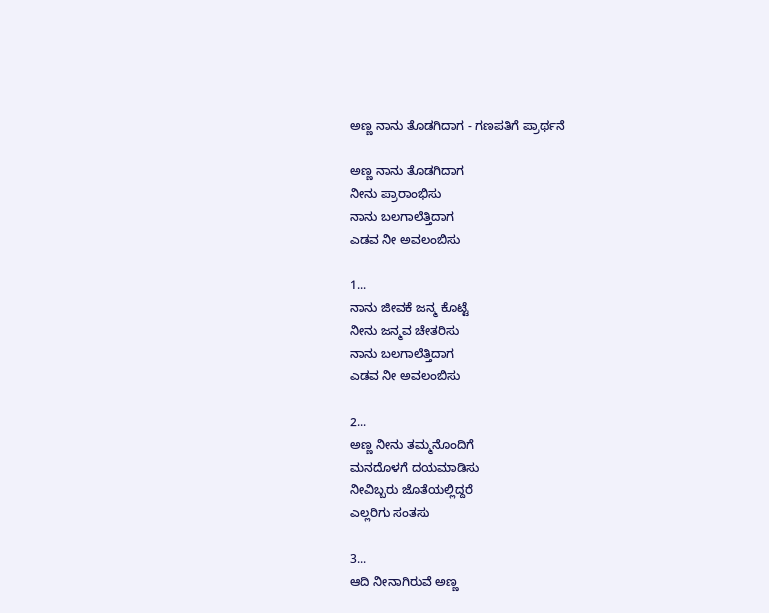ಅಣ್ಣ ನಾನು ತೊಡಗಿದಾಗ - ಗಣಪತಿಗೆ ಪ್ರಾರ್ಥನೆ

ಅಣ್ಣ ನಾನು ತೊಡಗಿದಾಗ
ನೀನು ಪ್ರಾರಾಂಭಿಸು
ನಾನು ಬಲಗಾಲೆತ್ತಿದಾಗ
ಎಡವ ನೀ ಅವಲಂಬಿಸು

1...
ನಾನು ಜೀವಕೆ ಜನ್ಮ ಕೊಟ್ಟೆ
ನೀನು ಜನ್ಮವ ಚೇತರಿಸು
ನಾನು ಬಲಗಾಲೆತ್ತಿದಾಗ
ಎಡವ ನೀ ಅವಲಂಬಿಸು

2...
ಅಣ್ಣ ನೀನು ತಮ್ಮನೊಂದಿಗೆ
ಮನದೊಳಗೆ ದಯಮಾಡಿಸು
ನೀವಿಬ್ಬರು ಜೊತೆಯಲ್ಲಿದ್ದರೆ
ಎಲ್ಲರಿಗು ಸಂತಸು

3...
ಆದಿ ನೀನಾಗಿರುವೆ ಅಣ್ಣ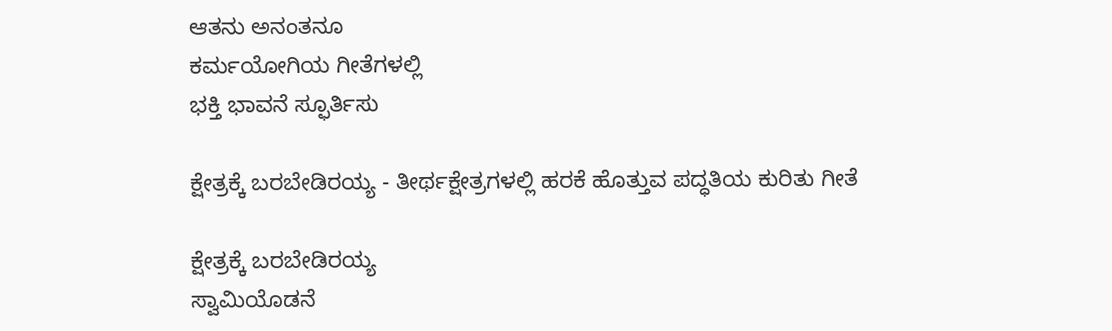ಆತನು ಅನಂತನೂ
ಕರ್ಮಯೋಗಿಯ ಗೀತೆಗಳಲ್ಲಿ
ಭಕ್ತಿ ಭಾವನೆ ಸ್ಫೂರ್ತಿಸು

ಕ್ಷೇತ್ರಕ್ಕೆ ಬರಬೇಡಿರಯ್ಯ - ತೀರ್ಥಕ್ಷೇತ್ರಗಳಲ್ಲಿ ಹರಕೆ ಹೊತ್ತುವ ಪದ್ಧತಿಯ ಕುರಿತು ಗೀತೆ

ಕ್ಷೇತ್ರಕ್ಕೆ ಬರಬೇಡಿರಯ್ಯ
ಸ್ವಾಮಿಯೊಡನೆ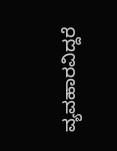ವ್ಯವಹಾರವಿದ್ದರೆ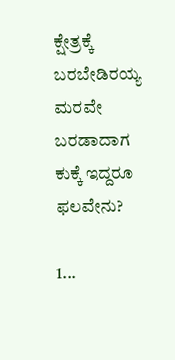ಕ್ಷೇತ್ರಕ್ಕೆ ಬರಬೇಡಿರಯ್ಯ
ಮರವೇ ಬರಡಾದಾಗ
ಕುಕ್ಕೆ ಇದ್ದರೂ ಫಲವೇನು?

1...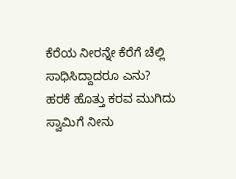ಕೆರೆಯ ನೀರನ್ನೇ ಕೆರೆಗೆ ಚೆಲ್ಲಿ
ಸಾಧಿಸಿದ್ದಾದರೂ ಎನು?
ಹರಕೆ ಹೊತ್ತು ಕರವ ಮುಗಿದು
ಸ್ವಾಮಿಗೆ ನೀನು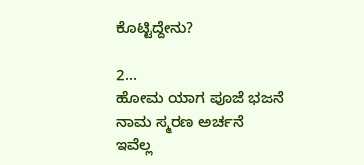ಕೊಟ್ಟಿದ್ದೇನು?

2...
ಹೋಮ ಯಾಗ ಪೂಜೆ ಭಜನೆ
ನಾಮ ಸ್ಮರಣ ಅರ್ಚನೆ
ಇವೆಲ್ಲ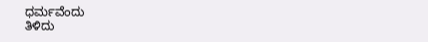ಧರ್ಮವೆಂದು
ತಿಳಿದು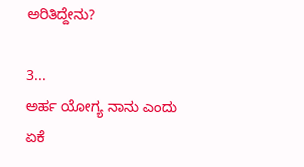ಅರಿತಿದ್ದೇನು?

3...
ಅರ್ಹ ಯೋಗ್ಯ ನಾನು ಎಂದು
ಏಕೆ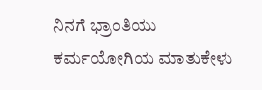ನಿನಗೆ ಭ್ರಾಂತಿಯು
ಕರ್ಮಯೋಗಿಯ ಮಾತುಕೇಳು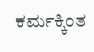ಕರ್ಮಕ್ಕಿಂತ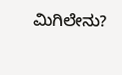ಮಿಗಿಲೇನು?